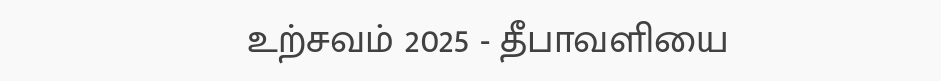உற்சவம் 2025 - தீபாவளியை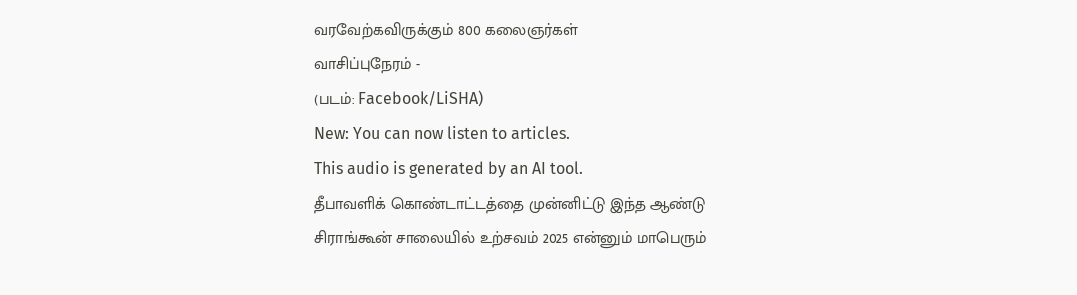வரவேற்கவிருக்கும் 800 கலைஞர்கள்
வாசிப்புநேரம் -
(படம்: Facebook/LiSHA)
New: You can now listen to articles.
This audio is generated by an AI tool.
தீபாவளிக் கொண்டாட்டத்தை முன்னிட்டு இந்த ஆண்டு
சிராங்கூன் சாலையில் உற்சவம் 2025 என்னும் மாபெரும்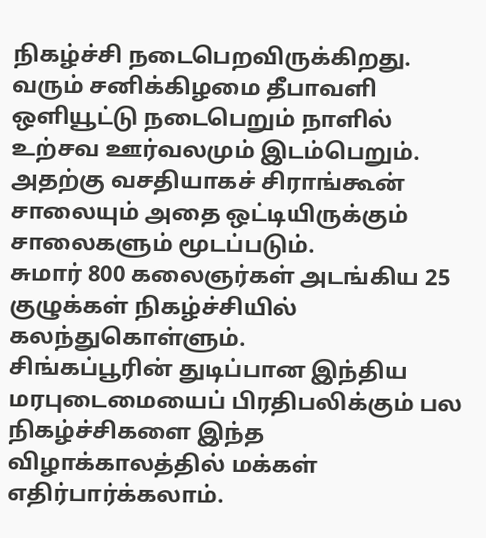நிகழ்ச்சி நடைபெறவிருக்கிறது.
வரும் சனிக்கிழமை தீபாவளி ஒளியூட்டு நடைபெறும் நாளில் உற்சவ ஊர்வலமும் இடம்பெறும்.
அதற்கு வசதியாகச் சிராங்கூன் சாலையும் அதை ஒட்டியிருக்கும் சாலைகளும் மூடப்படும்.
சுமார் 800 கலைஞர்கள் அடங்கிய 25 குழுக்கள் நிகழ்ச்சியில் கலந்துகொள்ளும்.
சிங்கப்பூரின் துடிப்பான இந்திய மரபுடைமையைப் பிரதிபலிக்கும் பல நிகழ்ச்சிகளை இந்த விழாக்காலத்தில் மக்கள் எதிர்பார்க்கலாம்.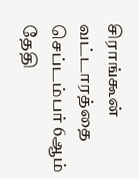சிராங்கூன் வட்டாரத்தை செப்டம்பர் 6ஆம் தேதி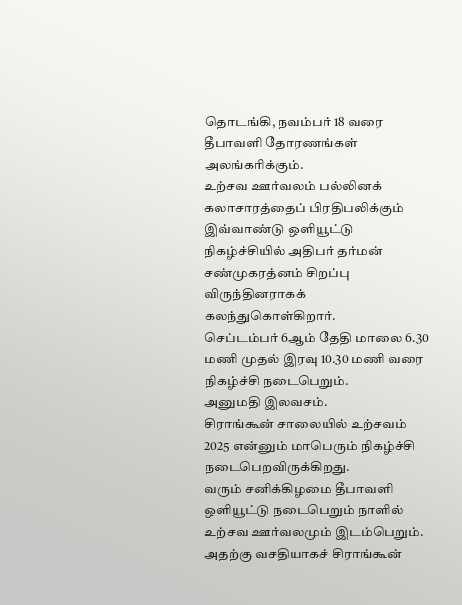தொடங்கி, நவம்பர் 18 வரை தீபாவளி தோரணங்கள் அலங்கரிக்கும்.
உற்சவ ஊர்வலம் பல்லினக் கலாசாரத்தைப் பிரதிபலிக்கும்
இவ்வாண்டு ஒளியூட்டு நிகழ்ச்சியில் அதிபர் தர்மன் சண்முகரத்னம் சிறப்பு விருந்தினராகக் கலந்துகொள்கிறார்.
செப்டம்பர் 6ஆம் தேதி மாலை 6.30 மணி முதல் இரவு 10.30 மணி வரை நிகழ்ச்சி நடைபெறும்.
அனுமதி இலவசம்.
சிராங்கூன் சாலையில் உற்சவம் 2025 என்னும் மாபெரும் நிகழ்ச்சி நடைபெறவிருக்கிறது.
வரும் சனிக்கிழமை தீபாவளி ஒளியூட்டு நடைபெறும் நாளில் உற்சவ ஊர்வலமும் இடம்பெறும்.
அதற்கு வசதியாகச் சிராங்கூன்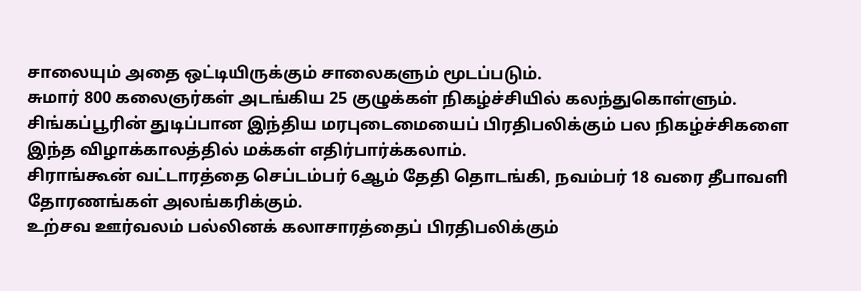சாலையும் அதை ஒட்டியிருக்கும் சாலைகளும் மூடப்படும்.
சுமார் 800 கலைஞர்கள் அடங்கிய 25 குழுக்கள் நிகழ்ச்சியில் கலந்துகொள்ளும்.
சிங்கப்பூரின் துடிப்பான இந்திய மரபுடைமையைப் பிரதிபலிக்கும் பல நிகழ்ச்சிகளை இந்த விழாக்காலத்தில் மக்கள் எதிர்பார்க்கலாம்.
சிராங்கூன் வட்டாரத்தை செப்டம்பர் 6ஆம் தேதி தொடங்கி, நவம்பர் 18 வரை தீபாவளி தோரணங்கள் அலங்கரிக்கும்.
உற்சவ ஊர்வலம் பல்லினக் கலாசாரத்தைப் பிரதிபலிக்கும்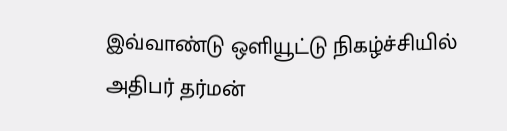இவ்வாண்டு ஒளியூட்டு நிகழ்ச்சியில் அதிபர் தர்மன்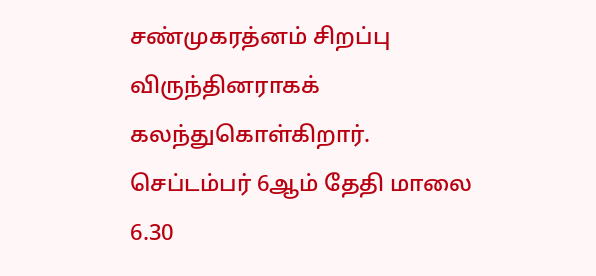சண்முகரத்னம் சிறப்பு விருந்தினராகக் கலந்துகொள்கிறார்.
செப்டம்பர் 6ஆம் தேதி மாலை 6.30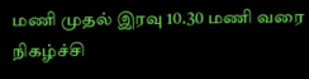மணி முதல் இரவு 10.30 மணி வரை நிகழ்ச்சி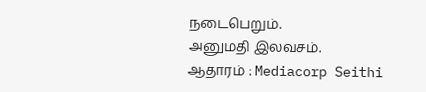நடைபெறும்.
அனுமதி இலவசம்.
ஆதாரம் : Mediacorp Seithi